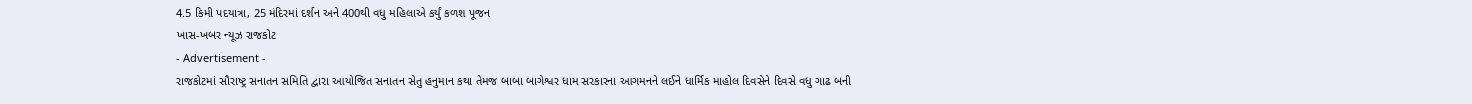4.5 કિમી પદયાત્રા, 25 મંદિરમાં દર્શન અને 400થી વધુ મહિલાએ કર્યું કળશ પૂજન
ખાસ-ખબર ન્યૂઝ રાજકોટ
- Advertisement -
રાજકોટમાં સૌરાષ્ટ્ર સનાતન સમિતિ દ્વારા આયોજિત સનાતન સેતુ હનુમાન કથા તેમજ બાબા બાગેશ્વર ધામ સરકારના આગમનને લઈને ધાર્મિક માહોલ દિવસેને દિવસે વધુ ગાઢ બની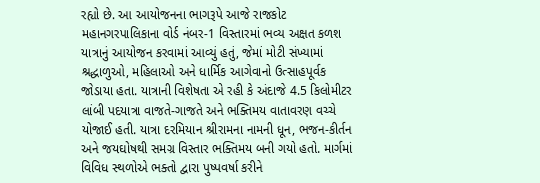રહ્યો છે. આ આયોજનના ભાગરૂપે આજે રાજકોટ મહાનગરપાલિકાના વોર્ડ નંબર-1 વિસ્તારમાં ભવ્ય અક્ષત કળશ યાત્રાનું આયોજન કરવામાં આવ્યું હતું, જેમાં મોટી સંખ્યામાં શ્રદ્ધાળુઓ, મહિલાઓ અને ધાર્મિક આગેવાનો ઉત્સાહપૂર્વક જોડાયા હતા. યાત્રાની વિશેષતા એ રહી કે અંદાજે 4.5 કિલોમીટર લાંબી પદયાત્રા વાજતે-ગાજતે અને ભક્તિમય વાતાવરણ વચ્ચે યોજાઈ હતી. યાત્રા દરમિયાન શ્રીરામના નામની ધૂન, ભજન-કીર્તન અને જયઘોષથી સમગ્ર વિસ્તાર ભક્તિમય બની ગયો હતો. માર્ગમાં વિવિધ સ્થળોએ ભક્તો દ્વારા પુષ્પવર્ષા કરીને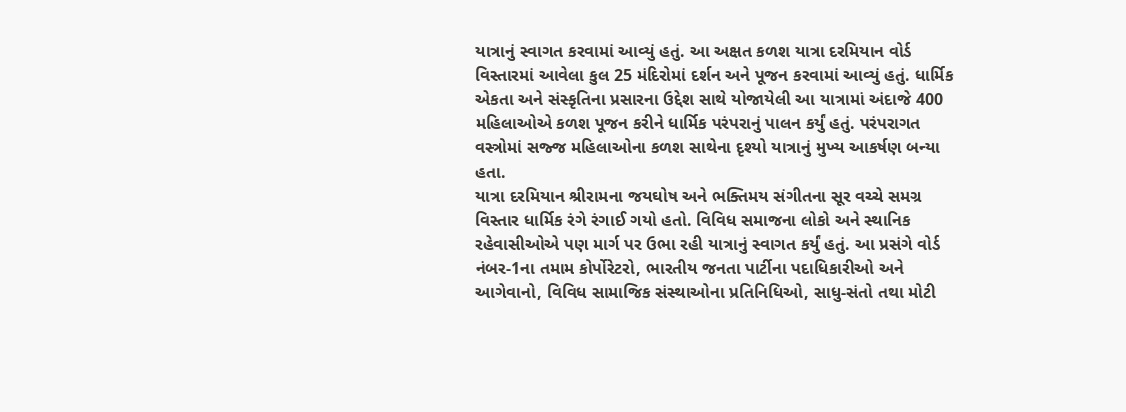યાત્રાનું સ્વાગત કરવામાં આવ્યું હતું. આ અક્ષત કળશ યાત્રા દરમિયાન વોર્ડ વિસ્તારમાં આવેલા કુલ 25 મંદિરોમાં દર્શન અને પૂજન કરવામાં આવ્યું હતું. ધાર્મિક એકતા અને સંસ્કૃતિના પ્રસારના ઉદ્દેશ સાથે યોજાયેલી આ યાત્રામાં અંદાજે 400 મહિલાઓએ કળશ પૂજન કરીને ધાર્મિક પરંપરાનું પાલન કર્યું હતું. પરંપરાગત વસ્ત્રોમાં સજ્જ મહિલાઓના કળશ સાથેના દૃશ્યો યાત્રાનું મુખ્ય આકર્ષણ બન્યા હતા.
યાત્રા દરમિયાન શ્રીરામના જયઘોષ અને ભક્તિમય સંગીતના સૂર વચ્ચે સમગ્ર વિસ્તાર ધાર્મિક રંગે રંગાઈ ગયો હતો. વિવિધ સમાજના લોકો અને સ્થાનિક રહેવાસીઓએ પણ માર્ગ પર ઉભા રહી યાત્રાનું સ્વાગત કર્યું હતું. આ પ્રસંગે વોર્ડ નંબર-1ના તમામ કોર્પોરેટરો, ભારતીય જનતા પાર્ટીના પદાધિકારીઓ અને આગેવાનો, વિવિધ સામાજિક સંસ્થાઓના પ્રતિનિધિઓ, સાધુ-સંતો તથા મોટી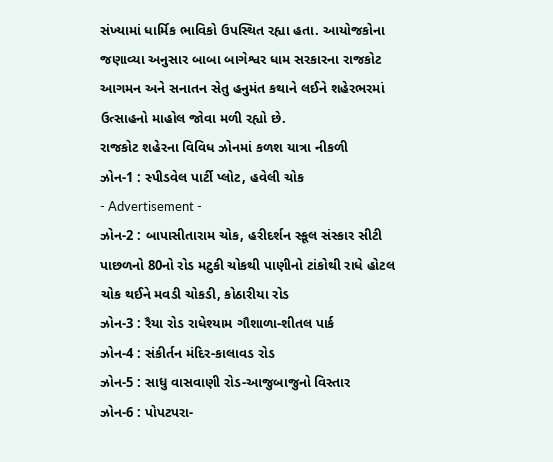સંખ્યામાં ધાર્મિક ભાવિકો ઉપસ્થિત રહ્યા હતા. આયોજકોના જણાવ્યા અનુસાર બાબા બાગેશ્વર ધામ સરકારના રાજકોટ આગમન અને સનાતન સેતુ હનુમંત કથાને લઈને શહેરભરમાં ઉત્સાહનો માહોલ જોવા મળી રહ્યો છે.
રાજકોટ શહેરના વિવિધ ઝોનમાં કળશ યાત્રા નીકળી
ઝોન-1 : સ્પીડવેલ પાર્ટી પ્લોટ, હવેલી ચોક
- Advertisement -
ઝોન-2 : બાપાસીતારામ ચોક, હરીદર્શન સ્કૂલ સંસ્કાર સીટી પાછળનો 80નો રોડ મટુકી ચોકથી પાણીનો ટાંકોથી રાધે હોટલ ચોક થઈને મવડી ચોકડી, કોઠારીયા રોડ
ઝોન-3 : રૈયા રોડ રાધેશ્યામ ગૌશાળા-શીતલ પાર્ક
ઝોન-4 : સંકીર્તન મંદિર-કાલાવડ રોડ
ઝોન-5 : સાધુ વાસવાણી રોડ-આજુબાજુનો વિસ્તાર
ઝોન-6 : પોપટપરા-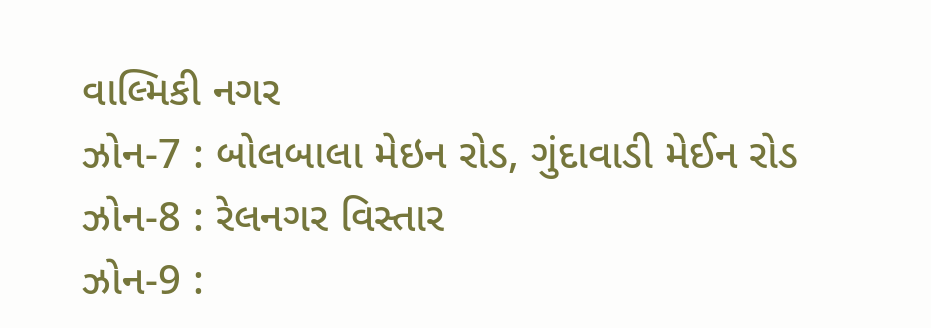વાલ્મિકી નગર
ઝોન-7 : બોલબાલા મેઇન રોડ, ગુંદાવાડી મેઈન રોડ
ઝોન-8 : રેલનગર વિસ્તાર
ઝોન-9 :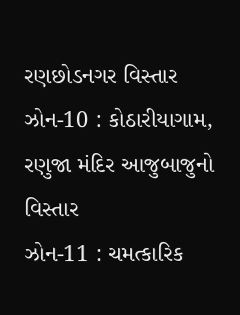રણછોડનગર વિસ્તાર
ઝોન-10 : કોઠારીયાગામ, રણુજા મંદિર આજુબાજુનો વિસ્તાર
ઝોન-11 : ચમત્કારિક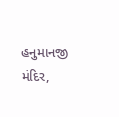હનુમાનજી મંદિર,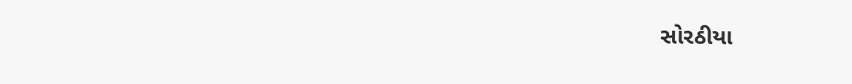સોરઠીયા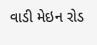વાડી મેઇન રોડ